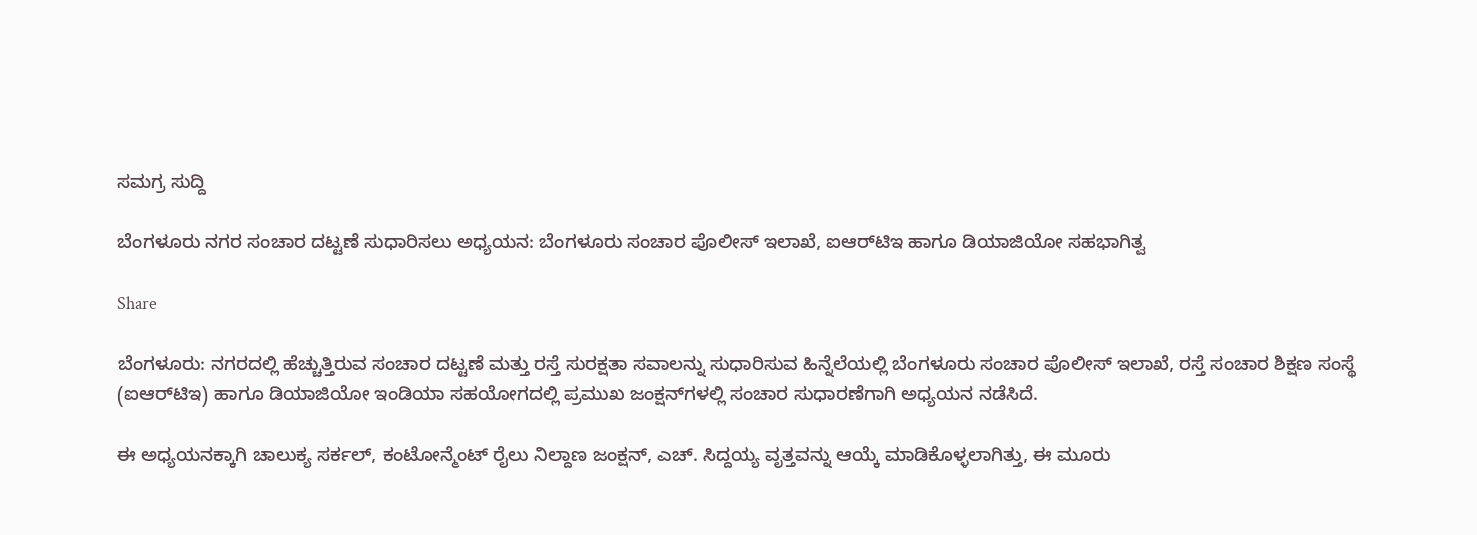ಸಮಗ್ರ ಸುದ್ದಿ

ಬೆಂಗಳೂರು ನಗರ ಸಂಚಾರ ದಟ್ಟಣೆ ಸುಧಾರಿಸಲು ಅಧ್ಯಯನ: ಬೆಂಗಳೂರು ಸಂಚಾರ ಪೊಲೀಸ್‌ ಇಲಾಖೆ, ಐಆರ್‌ಟಿಇ ಹಾಗೂ ಡಿಯಾಜಿಯೋ ಸಹಭಾಗಿತ್ವ

Share

ಬೆಂಗಳೂರು: ನಗರದಲ್ಲಿ ಹೆಚ್ಚುತ್ತಿರುವ ಸಂಚಾರ ದಟ್ಟಣೆ ಮತ್ತು ರಸ್ತೆ ಸುರಕ್ಷತಾ ಸವಾಲನ್ನು ಸುಧಾರಿಸುವ ಹಿನ್ನೆಲೆಯಲ್ಲಿ ಬೆಂಗಳೂರು ಸಂಚಾರ ಪೊಲೀಸ್‌ ಇಲಾಖೆ, ರಸ್ತೆ ಸಂಚಾರ ಶಿಕ್ಷಣ ಸಂಸ್ಥೆ (ಐಆರ್‌ಟಿಇ) ಹಾಗೂ ಡಿಯಾಜಿಯೋ ಇಂಡಿಯಾ ಸಹಯೋಗದಲ್ಲಿ ಪ್ರಮುಖ ಜಂಕ್ಷನ್‌ಗಳಲ್ಲಿ ಸಂಚಾರ ಸುಧಾರಣೆಗಾಗಿ ಅಧ್ಯಯನ ನಡೆಸಿದೆ.

ಈ ಅಧ್ಯಯನಕ್ಕಾಗಿ ಚಾಲುಕ್ಯ ಸರ್ಕಲ್‌, ಕಂಟೋನ್ಮೆಂಟ್‌ ರೈಲು ನಿಲ್ದಾಣ ಜಂಕ್ಷನ್‌, ಎಚ್‌. ಸಿದ್ದಯ್ಯ ವೃತ್ತವನ್ನು ಆಯ್ಕೆ ಮಾಡಿಕೊಳ್ಳಲಾಗಿತ್ತು, ಈ ಮೂರು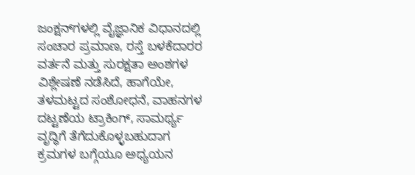ಜಂಕ್ಷನ್‌ಗಳಲ್ಲಿ ವೈಜ್ಞಾನಿಕ ವಿಧಾನದಲ್ಲಿ ಸಂಚಾರ ಪ್ರಮಾಣ, ರಸ್ತೆ ಬಳಕೆದಾರರ ವರ್ತನೆ ಮತ್ತು ಸುರಕ್ಷತಾ ಅಂಶಗಳ ವಿಶ್ಲೇಷಣೆ ನಡೆಸಿದೆ, ಹಾಗೆಯೇ, ತಳಮಟ್ಟದ ಸಂಶೋಧನೆ, ವಾಹನಗಳ ದಟ್ಟಣೆಯ ಟ್ರಾಕಿಂಗ್‌, ಸಾಮರ್ಥ್ಯ ವೃದ್ಧಿಗೆ ತೆಗೆದುಕೊಳ್ಳಬಹುದಾಗ ಕ್ರಮಗಳ ಬಗ್ಗೆಯೂ ಅಧ್ಯಯನ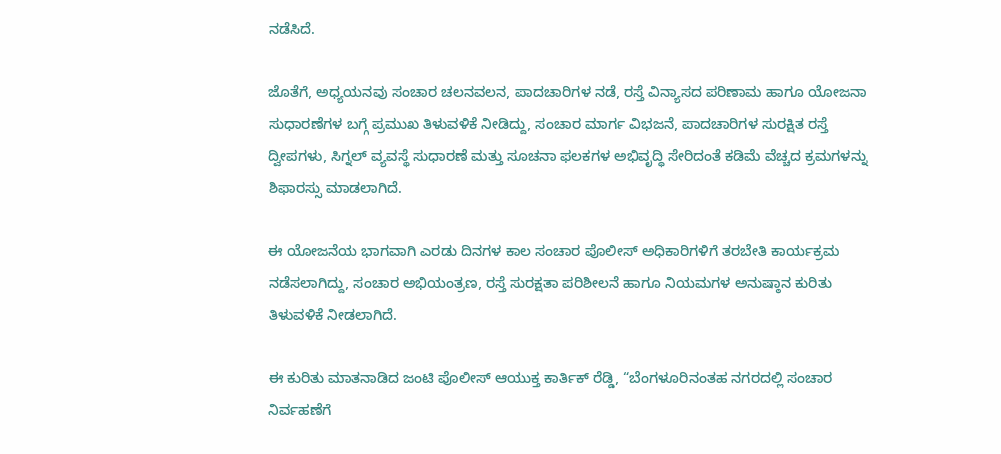ನಡೆಸಿದೆ.

ಜೊತೆಗೆ, ಅಧ್ಯಯನವು ಸಂಚಾರ ಚಲನವಲನ, ಪಾದಚಾರಿಗಳ ನಡೆ, ರಸ್ತೆ ವಿನ್ಯಾಸದ ಪರಿಣಾಮ ಹಾಗೂ ಯೋಜನಾ ಸುಧಾರಣೆಗಳ ಬಗ್ಗೆ ಪ್ರಮುಖ ತಿಳುವಳಿಕೆ ನೀಡಿದ್ದು, ಸಂಚಾರ ಮಾರ್ಗ ವಿಭಜನೆ, ಪಾದಚಾರಿಗಳ ಸುರಕ್ಷಿತ ರಸ್ತೆ ದ್ವೀಪಗಳು, ಸಿಗ್ನಲ್ ವ್ಯವಸ್ಥೆ ಸುಧಾರಣೆ ಮತ್ತು ಸೂಚನಾ ಫಲಕಗಳ ಅಭಿವೃದ್ಧಿ ಸೇರಿದಂತೆ ಕಡಿಮೆ ವೆಚ್ಚದ ಕ್ರಮಗಳನ್ನು ಶಿಫಾರಸ್ಸು ಮಾಡಲಾಗಿದೆ.

ಈ ಯೋಜನೆಯ ಭಾಗವಾಗಿ ಎರಡು ದಿನಗಳ ಕಾಲ ಸಂಚಾರ ಪೊಲೀಸ್ ಅಧಿಕಾರಿಗಳಿಗೆ ತರಬೇತಿ ಕಾರ್ಯಕ್ರಮ ನಡೆಸಲಾಗಿದ್ದು, ಸಂಚಾರ ಅಭಿಯಂತ್ರಣ, ರಸ್ತೆ ಸುರಕ್ಷತಾ ಪರಿಶೀಲನೆ ಹಾಗೂ ನಿಯಮಗಳ ಅನುಷ್ಠಾನ ಕುರಿತು ತಿಳುವಳಿಕೆ ನೀಡಲಾಗಿದೆ.

ಈ ಕುರಿತು ಮಾತನಾಡಿದ ಜಂಟಿ ಪೊಲೀಸ್ ಆಯುಕ್ತ ಕಾರ್ತಿಕ್ ರೆಡ್ಡಿ, “ಬೆಂಗಳೂರಿನಂತಹ ನಗರದಲ್ಲಿ ಸಂಚಾರ ನಿರ್ವಹಣೆಗೆ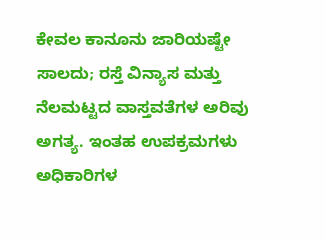ಕೇವಲ ಕಾನೂನು ಜಾರಿಯಷ್ಟೇ ಸಾಲದು; ರಸ್ತೆ ವಿನ್ಯಾಸ ಮತ್ತು ನೆಲಮಟ್ಟದ ವಾಸ್ತವತೆಗಳ ಅರಿವು ಅಗತ್ಯ. ಇಂತಹ ಉಪಕ್ರಮಗಳು ಅಧಿಕಾರಿಗಳ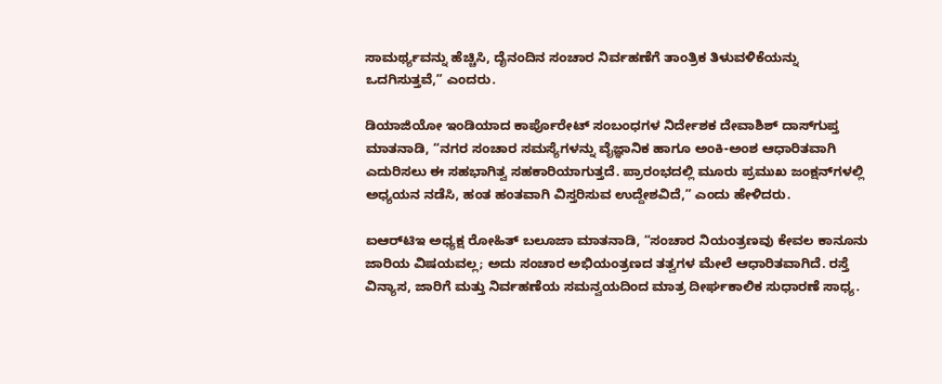ಸಾಮರ್ಥ್ಯವನ್ನು ಹೆಚ್ಚಿಸಿ, ದೈನಂದಿನ ಸಂಚಾರ ನಿರ್ವಹಣೆಗೆ ತಾಂತ್ರಿಕ ತಿಳುವಳಿಕೆಯನ್ನು ಒದಗಿಸುತ್ತವೆ,” ಎಂದರು.

ಡಿಯಾಜಿಯೋ ಇಂಡಿಯಾದ ಕಾರ್ಪೊರೇಟ್ ಸಂಬಂಧಗಳ ನಿರ್ದೇಶಕ ದೇವಾಶಿಶ್ ದಾಸ್‌ಗುಪ್ತ ಮಾತನಾಡಿ, “ನಗರ ಸಂಚಾರ ಸಮಸ್ಯೆಗಳನ್ನು ವೈಜ್ಞಾನಿಕ ಹಾಗೂ ಅಂಕಿ-ಅಂಶ ಆಧಾರಿತವಾಗಿ ಎದುರಿಸಲು ಈ ಸಹಭಾಗಿತ್ವ ಸಹಕಾರಿಯಾಗುತ್ತದೆ. ಪ್ರಾರಂಭದಲ್ಲಿ ಮೂರು ಪ್ರಮುಖ ಜಂಕ್ಷನ್‌ಗಳಲ್ಲಿ ಅಧ್ಯಯನ ನಡೆಸಿ, ಹಂತ ಹಂತವಾಗಿ ವಿಸ್ತರಿಸುವ ಉದ್ದೇಶವಿದೆ,” ಎಂದು ಹೇಳಿದರು.

ಐಆರ್‌ಟಿಇ ಅಧ್ಯಕ್ಷ ರೋಹಿತ್ ಬಲೂಜಾ ಮಾತನಾಡಿ, “ಸಂಚಾರ ನಿಯಂತ್ರಣವು ಕೇವಲ ಕಾನೂನು ಜಾರಿಯ ವಿಷಯವಲ್ಲ; ಅದು ಸಂಚಾರ ಅಭಿಯಂತ್ರಣದ ತತ್ವಗಳ ಮೇಲೆ ಆಧಾರಿತವಾಗಿದೆ. ರಸ್ತೆ ವಿನ್ಯಾಸ, ಜಾರಿಗೆ ಮತ್ತು ನಿರ್ವಹಣೆಯ ಸಮನ್ವಯದಿಂದ ಮಾತ್ರ ದೀರ್ಘಕಾಲಿಕ ಸುಧಾರಣೆ ಸಾಧ್ಯ.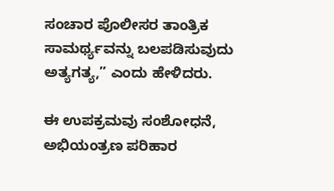ಸಂಚಾರ ಪೊಲೀಸರ ತಾಂತ್ರಿಕ ಸಾಮರ್ಥ್ಯವನ್ನು ಬಲಪಡಿಸುವುದು ಅತ್ಯಗತ್ಯ,” ಎಂದು ಹೇಳಿದರು.

ಈ ಉಪಕ್ರಮವು ಸಂಶೋಧನೆ, ಅಭಿಯಂತ್ರಣ ಪರಿಹಾರ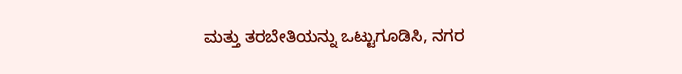ಮತ್ತು ತರಬೇತಿಯನ್ನು ಒಟ್ಟುಗೂಡಿಸಿ, ನಗರ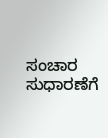ಸಂಚಾರ ಸುಧಾರಣೆಗೆ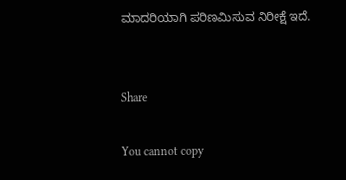ಮಾದರಿಯಾಗಿ ಪರಿಣಮಿಸುವ ನಿರೀಕ್ಷೆ ಇದೆ.


Share

You cannot copy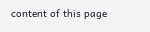content of this page